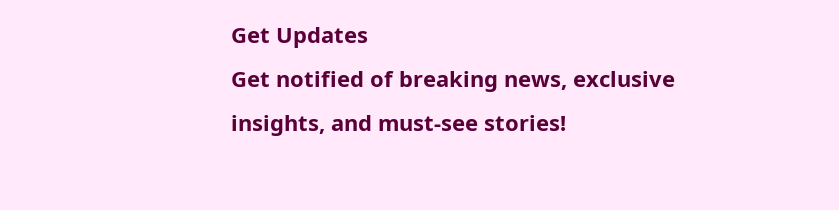Get Updates
Get notified of breaking news, exclusive insights, and must-see stories!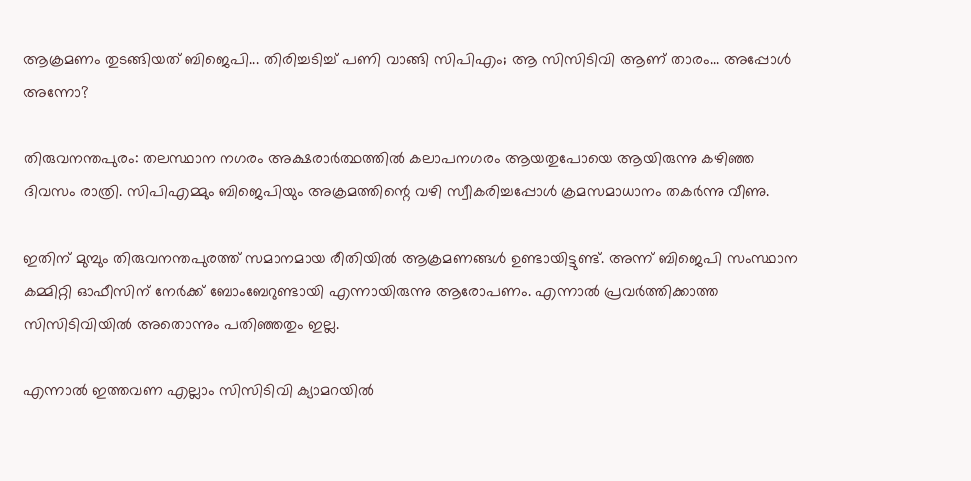ആക്രമണം തുടങ്ങിയത് ബിജെപി... തിരിച്ചടിച്ച് പണി വാങ്ങി സിപിഎം; ആ സിസിടിവി ആണ് താരം... അപ്പോള്‍ അന്നോ?

തിരുവനന്തപുരം: തലസ്ഥാന നഗരം അക്ഷരാര്‍ത്ഥത്തില്‍ കലാപനഗരം ആയതുപോയെ ആയിരുന്നു കഴിഞ്ഞ ദിവസം രാത്രി. സിപിഎമ്മും ബിജെപിയും അക്രമത്തിന്റെ വഴി സ്വീകരിച്ചപ്പോള്‍ ക്രമസമാധാനം തകര്‍ന്നു വീണു.

ഇതിന് മുമ്പും തിരുവനന്തപുരത്ത് സമാനമായ രീതിയില്‍ ആക്രമണങ്ങള്‍ ഉണ്ടായിട്ടുണ്ട്. അന്ന് ബിജെപി സംസ്ഥാന കമ്മിറ്റി ഓഫീസിന് നേര്‍ക്ക് ബോംബേറുണ്ടായി എന്നായിരുന്നു ആരോപണം. എന്നാല്‍ പ്രവര്‍ത്തിക്കാത്ത സിസിടിവിയില്‍ അതൊന്നും പതിഞ്ഞതും ഇല്ല.

എന്നാല്‍ ഇത്തവണ എല്ലാം സിസിടിവി ക്യാമറയില്‍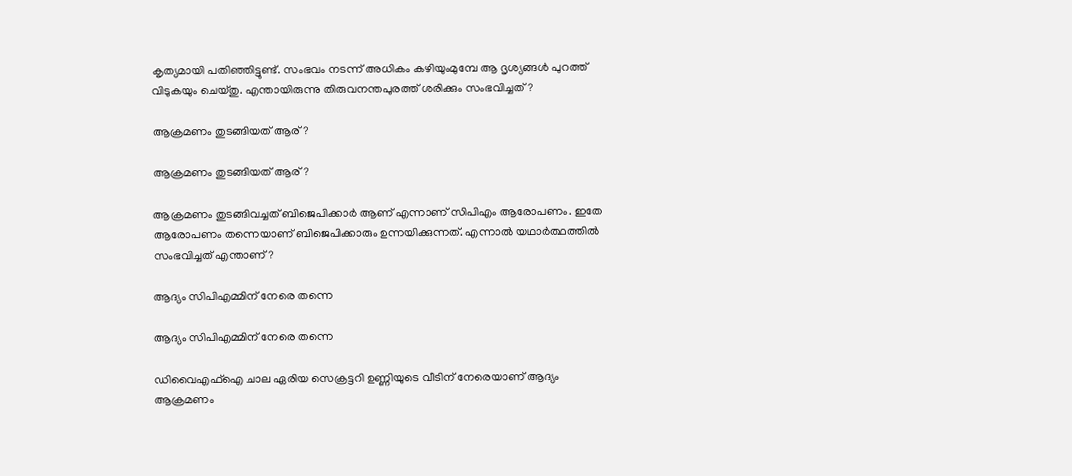കൃത്യമായി പതിഞ്ഞിട്ടുണ്ട്. സംഭവം നടന്ന് അധികം കഴിയുംമുമ്പേ ആ ദൃശ്യങ്ങള്‍ പുറത്ത് വിടുകയും ചെയ്തു. എന്തായിരുന്നു തിരുവനന്തപുരത്ത് ശരിക്കും സംഭവിച്ചത്?

ആക്രമണം തുടങ്ങിയത് ആര്?

ആക്രമണം തുടങ്ങിയത് ആര്?

ആക്രമണം തുടങ്ങിവച്ചത് ബിജെപിക്കാര്‍ ആണ് എന്നാണ് സിപിഎം ആരോപണം. ഇതേ ആരോപണം തന്നെയാണ് ബിജെപിക്കാരും ഉന്നയിക്കുന്നത്. എന്നാല്‍ യഥാര്‍ത്ഥത്തില്‍ സംഭവിച്ചത് എന്താണ്?

ആദ്യം സിപിഎമ്മിന് നേരെ തന്നെ

ആദ്യം സിപിഎമ്മിന് നേരെ തന്നെ

ഡിവൈഎഫ്‌ഐ ചാല ഏരിയ സെക്രട്ടറി ഉണ്ണിയുടെ വീടിന് നേരെയാണ് ആദ്യം ആക്രമണം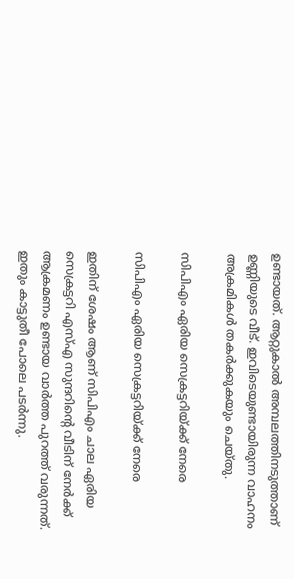ഉണ്ടായത്. ആറ്റുകാല്‍ അമ്പലത്തിനടുത്താണ് ഉണ്ണിയുടെ വീട്. ഇവിടെയുണ്ടായിരുന്ന വാഹനം അക്രമികള്‍ തകര്‍ക്കുകയും ചെയ്തു.

സിപിഎം ഏരിയ സെക്രട്ടറിയ്ക്ക് നേരെ

സിപിഎം ഏരിയ സെക്രട്ടറിയ്ക്ക് നേരെ

ഇതിന് ശേഷം ആണ് സിപിഎം ചാല ഏരിയ സെക്രട്ടറി എസ്എ സുന്ദറിന്റെ വീടിന് നേര്‍ക്ക് ആക്രമണം ഉണ്ടായ വാര്‍ത്ത പുറത്ത് വരുന്നത്. ഇതും കാട്ടുതീ പോലെ പടര്‍ന്നു.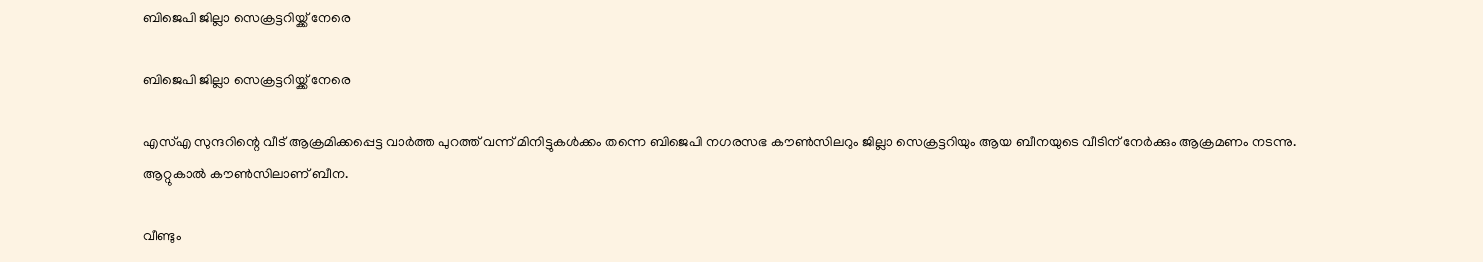ബിജെപി ജില്ലാ സെക്രട്ടറിയ്ക്ക് നേരെ

ബിജെപി ജില്ലാ സെക്രട്ടറിയ്ക്ക് നേരെ

എസ്എ സുന്ദറിന്റെ വീട് ആക്രമിക്കപ്പെട്ട വാര്‍ത്ത പുറത്ത് വന്ന് മിനിട്ടുകള്‍ക്കം തന്നെ ബിജെപി നഗരസഭ കൗണ്‍സിലറും ജില്ലാ സെക്രട്ടറിയും ആയ ബീനയുടെ വീടിന് നേര്‍ക്കും ആക്രമണം നടന്നു. ആറ്റുകാല്‍ കൗണ്‍സിലാണ് ബീന.

വീണ്ടും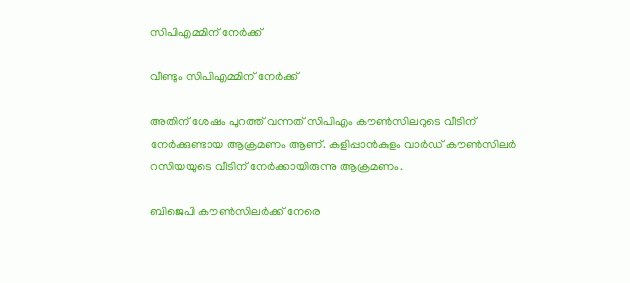സിപിഎമ്മിന് നേര്‍ക്ക്

വീണ്ടും സിപിഎമ്മിന് നേര്‍ക്ക്

അതിന് ശേഷം പുറത്ത് വന്നത് സിപിഎം കൗണ്‍സിലറുടെ വീടിന് നേര്‍ക്കുണ്ടായ ആക്രമണം ആണ്. കളിപ്പാന്‍കുളം വാര്‍ഡ് കൗണ്‍സിലര്‍ റസിയയുടെ വീടിന് നേര്‍ക്കായിരുന്നു ആക്രമണം.

ബിജെപി കൗണ്‍സിലര്‍ക്ക് നേരെ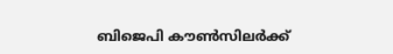ബിജെപി കൗണ്‍സിലര്‍ക്ക്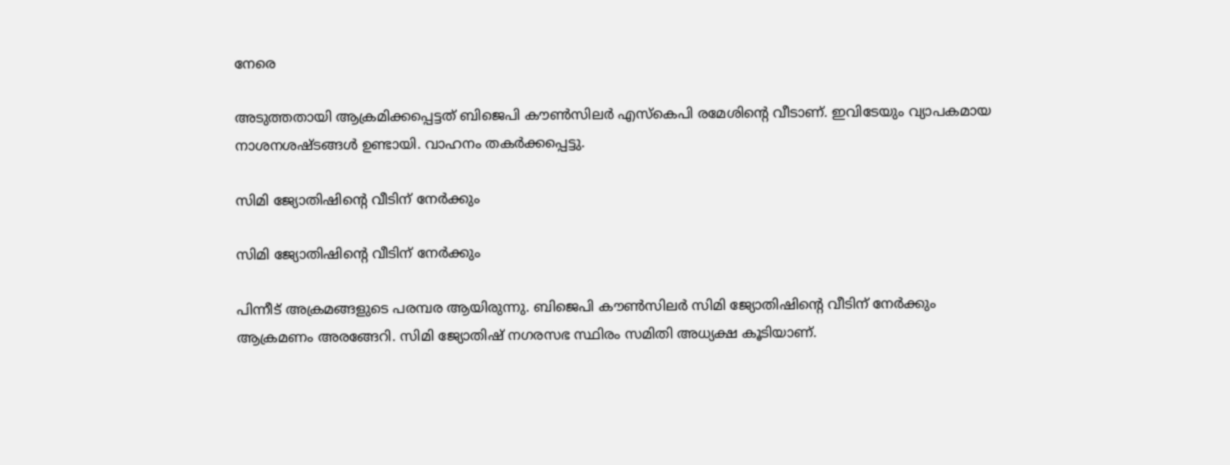നേരെ

അടുത്തതായി ആക്രമിക്കപ്പെട്ടത് ബിജെപി കൗണ്‍സിലര്‍ എസ്‌കെപി രമേശിന്റെ വീടാണ്. ഇവിടേയും വ്യാപകമായ നാശനശഷ്ടങ്ങള്‍ ഉണ്ടായി. വാഹനം തകര്‍ക്കപ്പെട്ടു.

സിമി ജ്യോതിഷിന്റെ വീടിന് നേര്‍ക്കും

സിമി ജ്യോതിഷിന്റെ വീടിന് നേര്‍ക്കും

പിന്നീട് അക്രമങ്ങളുടെ പരമ്പര ആയിരുന്നു. ബിജെപി കൗണ്‍സിലര്‍ സിമി ജ്യോതിഷിന്റെ വീടിന് നേര്‍ക്കും ആക്രമണം അരങ്ങേറി. സിമി ജ്യോതിഷ് നഗരസഭ സ്ഥിരം സമിതി അധ്യക്ഷ കൂടിയാണ്.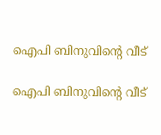ഐപി ബിനുവിന്റെ വീട്

ഐപി ബിനുവിന്റെ വീട്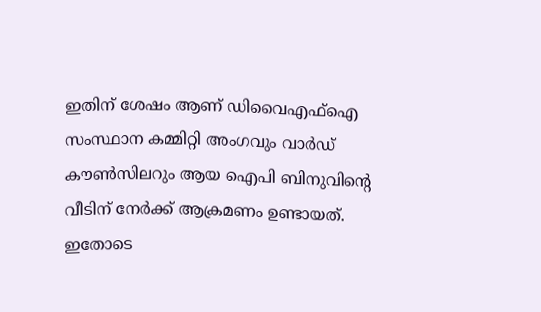ഇതിന് ശേഷം ആണ് ഡിവൈഎഫ്‌ഐ സംസ്ഥാന കമ്മിറ്റി അംഗവും വാര്‍ഡ് കൗണ്‍സിലറും ആയ ഐപി ബിനുവിന്റെ വീടിന് നേര്‍ക്ക് ആക്രമണം ഉണ്ടായത്. ഇതോടെ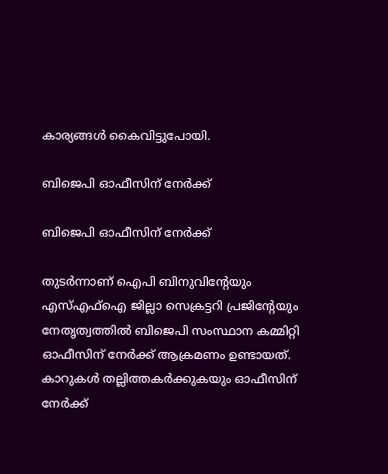കാര്യങ്ങള്‍ കൈവിട്ടുപോയി.

ബിജെപി ഓഫീസിന് നേര്‍ക്ക്

ബിജെപി ഓഫീസിന് നേര്‍ക്ക്

തുടര്‍ന്നാണ് ഐപി ബിനുവിന്റേയും എസ്എഫ്‌ഐ ജില്ലാ സെക്രട്ടറി പ്രജിന്റേയും നേതൃത്വത്തില്‍ ബിജെപി സംസ്ഥാന കമ്മിറ്റി ഓഫീസിന് നേര്‍ക്ക് ആക്രമണം ഉണ്ടായത്. കാറുകള്‍ തല്ലിത്തകര്‍ക്കുകയും ഓഫീസിന് നേര്‍ക്ക്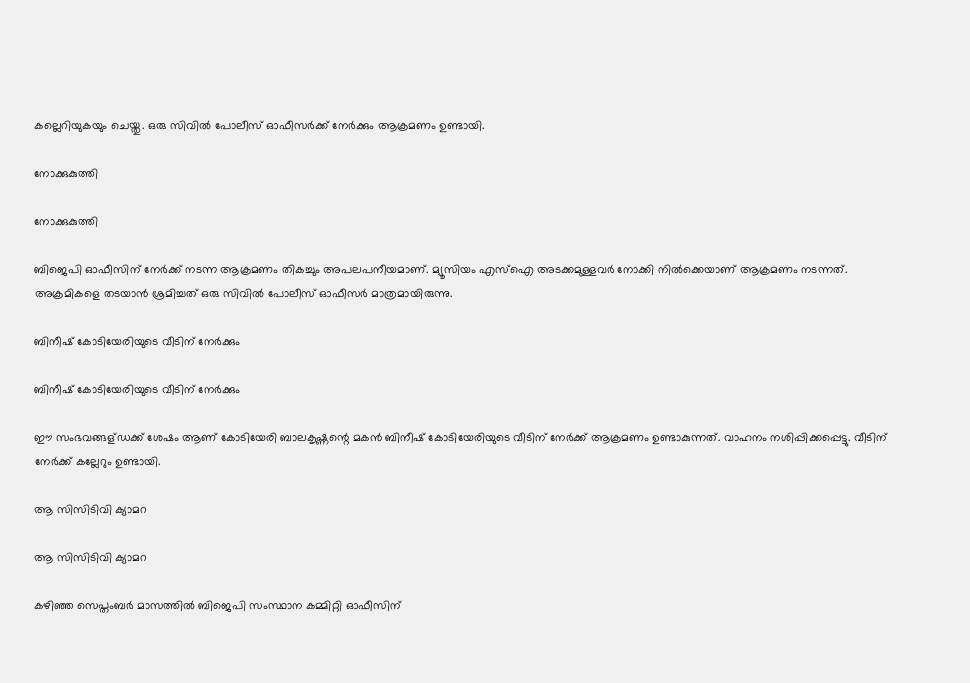കല്ലെറിയുകയും ചെയ്തു. ഒരു സിവില്‍ പോലീസ് ഓഫീസര്‍ക്ക് നേര്‍ക്കും ആക്രമണം ഉണ്ടായി.

നോക്കുകുത്തി

നോക്കുകുത്തി

ബിജെപി ഓഫീസിന് നേര്‍ക്ക് നടന്ന ആക്രമണം തികച്ചും അപലപനീയമാണ്. മ്യൂസിയം എസ്‌ഐ അടക്കമുള്ളവര്‍ നോക്കി നില്‍ക്കെയാണ് ആക്രമണം നടന്നത്. അക്രമികളെ തടയാന്‍ ശ്രമിച്ചത് ഒരു സിവില്‍ പോലീസ് ഓഫീസര്‍ മാത്രമായിരുന്നു.

ബിനീഷ് കോടിയേരിയുടെ വീടിന് നേര്‍ക്കും

ബിനീഷ് കോടിയേരിയുടെ വീടിന് നേര്‍ക്കും

ഈ സംഭവങ്ങള്ഡക്ക് ശേഷം ആണ് കോടിയേരി ബാലകൃഷ്ണന്റെ മകന്‍ ബിനീഷ് കോടിയേരിയുടെ വീടിന് നേര്‍ക്ക് ആക്രമണം ഉണ്ടാകുന്നത്. വാഹനം നശിപ്പിക്കപ്പെട്ടു. വീടിന് നേര്‍ക്ക് കല്ലേറും ഉണ്ടായി.

ആ സിസിടിവി ക്യാമറ

ആ സിസിടിവി ക്യാമറ

കഴിഞ്ഞ സെപ്തംബര്‍ മാസത്തില്‍ ബിജെപി സംസ്ഥാന കമ്മിറ്റി ഓഫീസിന്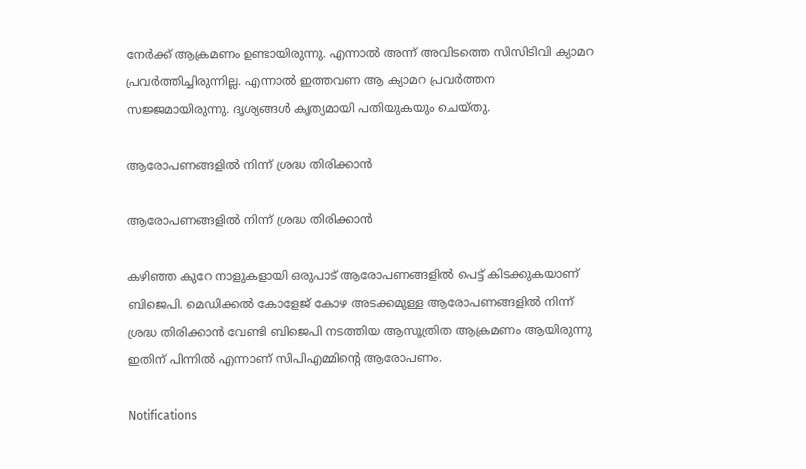നേര്‍ക്ക് ആക്രമണം ഉണ്ടായിരുന്നു. എന്നാല്‍ അന്ന് അവിടത്തെ സിസിടിവി ക്യാമറ പ്രവര്‍ത്തിച്ചിരുന്നില്ല. എന്നാല്‍ ഇത്തവണ ആ ക്യാമറ പ്രവര്‍ത്തന സജ്ജമായിരുന്നു. ദൃശ്യങ്ങള്‍ കൃത്യമായി പതിയുകയും ചെയ്തു.

ആരോപണങ്ങളില്‍ നിന്ന് ശ്രദ്ധ തിരിക്കാന്‍

ആരോപണങ്ങളില്‍ നിന്ന് ശ്രദ്ധ തിരിക്കാന്‍

കഴിഞ്ഞ കുറേ നാളുകളായി ഒരുപാട് ആരോപണങ്ങളില്‍ പെട്ട് കിടക്കുകയാണ് ബിജെപി. മെഡിക്കല്‍ കോളേജ് കോഴ അടക്കമുള്ള ആരോപണങ്ങളില്‍ നിന്ന് ശ്രദ്ധ തിരിക്കാന്‍ വേണ്ടി ബിജെപി നടത്തിയ ആസൂത്രിത ആക്രമണം ആയിരുന്നു ഇതിന് പിന്നില്‍ എന്നാണ് സിപിഎമ്മിന്റെ ആരോപണം.

Notifications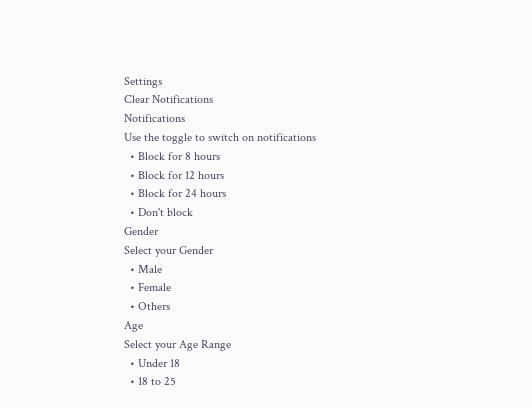Settings
Clear Notifications
Notifications
Use the toggle to switch on notifications
  • Block for 8 hours
  • Block for 12 hours
  • Block for 24 hours
  • Don't block
Gender
Select your Gender
  • Male
  • Female
  • Others
Age
Select your Age Range
  • Under 18
  • 18 to 25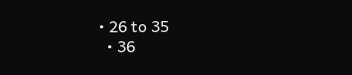• 26 to 35
  • 36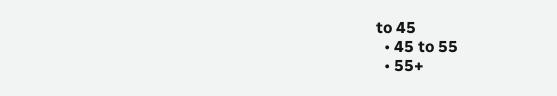to 45
  • 45 to 55
  • 55+